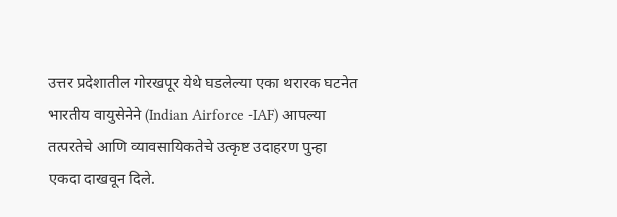उत्तर प्रदेशातील गोरखपूर येथे घडलेल्या एका थरारक घटनेत भारतीय वायुसेनेने (Indian Airforce -IAF) आपल्या तत्परतेचे आणि व्यावसायिकतेचे उत्कृष्ट उदाहरण पुन्हा एकदा दाखवून दिले.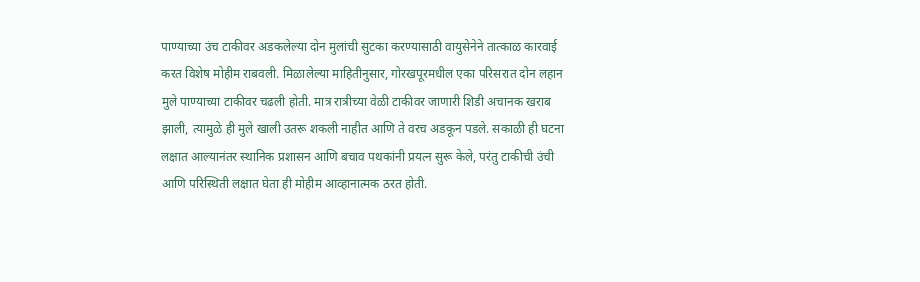पाण्याच्या उंच टाकीवर अडकलेल्या दोन मुलांची सुटका करण्यासाठी वायुसेनेने तात्काळ कारवाई करत विशेष मोहीम राबवली. मिळालेल्या माहितीनुसार, गोरखपूरमधील एका परिसरात दोन लहान मुले पाण्याच्या टाकीवर चढली होती. मात्र रात्रीच्या वेळी टाकीवर जाणारी शिडी अचानक खराब झाली, त्यामुळे ही मुले खाली उतरू शकली नाहीत आणि ते वरच अडकून पडले. सकाळी ही घटना लक्षात आल्यानंतर स्थानिक प्रशासन आणि बचाव पथकांनी प्रयत्न सुरू केले, परंतु टाकीची उंची आणि परिस्थिती लक्षात घेता ही मोहीम आव्हानात्मक ठरत होती.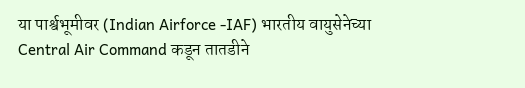या पार्श्वभूमीवर (Indian Airforce -IAF) भारतीय वायुसेनेच्या Central Air Command कडून तातडीने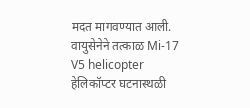मदत मागवण्यात आली. वायुसेनेने तत्काळ Mi-17 V5 helicopter हेलिकॉप्टर घटनास्थळी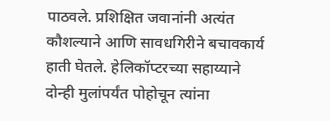पाठवले. प्रशिक्षित जवानांनी अत्यंत कौशल्याने आणि सावधगिरीने बचावकार्य हाती घेतले. हेलिकॉप्टरच्या सहाय्याने दोन्ही मुलांपर्यंत पोहोचून त्यांना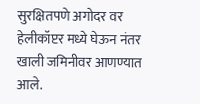सुरक्षितपणे अगोदर वर हेलीकॉप्टर मध्ये घेऊन नंतर खाली जमिनीवर आणण्यात आले.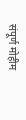संपूर्ण मोहीम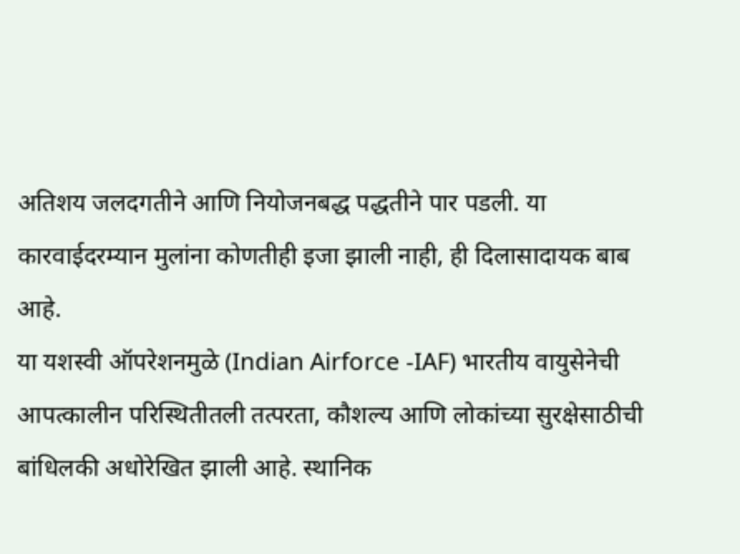अतिशय जलदगतीने आणि नियोजनबद्ध पद्धतीने पार पडली. या कारवाईदरम्यान मुलांना कोणतीही इजा झाली नाही, ही दिलासादायक बाब आहे.
या यशस्वी ऑपरेशनमुळे (Indian Airforce -IAF) भारतीय वायुसेनेची आपत्कालीन परिस्थितीतली तत्परता, कौशल्य आणि लोकांच्या सुरक्षेसाठीची बांधिलकी अधोरेखित झाली आहे. स्थानिक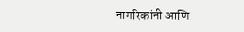नागरिकांनी आणि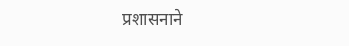प्रशासनाने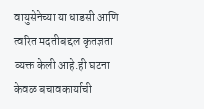वायुसेनेच्या या धाडसी आणि त्वरित मदतीबद्दल कृतज्ञता व्यक्त केली आहे.ही घटना केवळ बचावकार्याची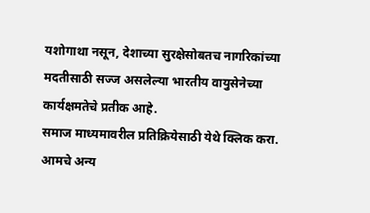यशोगाथा नसून, देशाच्या सुरक्षेसोबतच नागरिकांच्या मदतीसाठी सज्ज असलेल्या भारतीय वायुसेनेच्या कार्यक्षमतेचे प्रतीक आहे.
समाज माध्यमावरील प्रतिक्रियेसाठी येथे क्लिक करा.
आमचे अन्य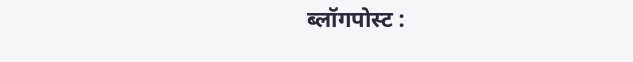ब्लॉगपोस्ट :